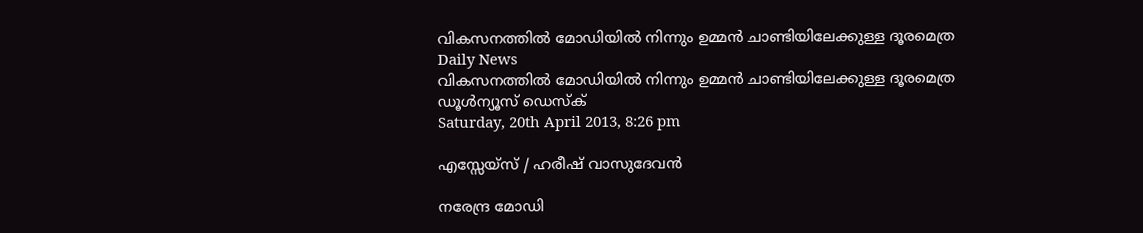വികസനത്തില്‍ മോഡിയില്‍ നിന്നും ഉമ്മന്‍ ചാണ്ടിയിലേക്കുള്ള ദൂരമെത്ര
Daily News
വികസനത്തില്‍ മോഡിയില്‍ നിന്നും ഉമ്മന്‍ ചാണ്ടിയിലേക്കുള്ള ദൂരമെത്ര
ഡൂള്‍ന്യൂസ് ഡെസ്‌ക്
Saturday, 20th April 2013, 8:26 pm

എസ്സേയ്‌സ് / ഹരീഷ് വാസുദേവന്‍

നരേന്ദ്ര മോഡി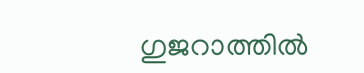ഗുജറാത്തില്‍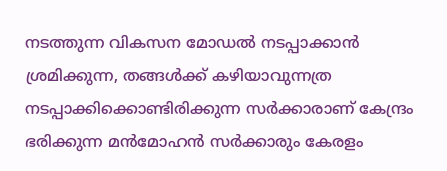നടത്തുന്ന വികസന മോഡല്‍ നടപ്പാക്കാന്‍ ശ്രമിക്കുന്ന, തങ്ങള്‍ക്ക് കഴിയാവുന്നത്ര നടപ്പാക്കിക്കൊണ്ടിരിക്കുന്ന സര്‍ക്കാരാണ് കേന്ദ്രം ഭരിക്കുന്ന മന്‍മോഹന്‍ സര്‍ക്കാരും കേരളം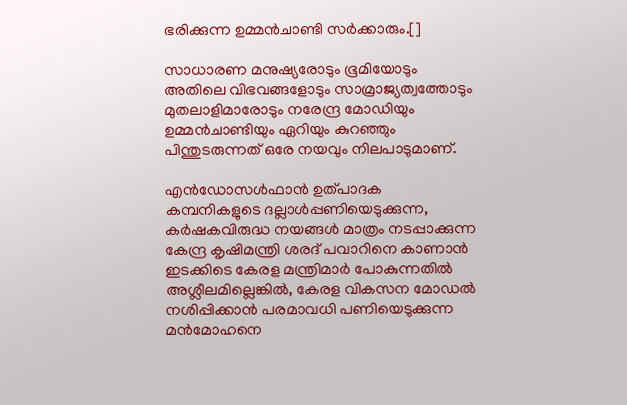ഭരിക്കുന്ന ഉമ്മന്‍ചാണ്ടി സര്‍ക്കാരും.[]

സാധാരണ മനുഷ്യരോടും ഭൂമിയോടും അതിലെ വിഭവങ്ങളോടും സാമ്രാജ്യത്വത്തോടും മുതലാളിമാരോടും നരേന്ദ്ര മോഡിയും ഉമ്മന്‍ചാണ്ടിയും ഏറിയും കുറഞ്ഞും പിന്തുടരുന്നത് ഒരേ നയവും നിലപാടുമാണ്.

എന്‍ഡോസള്‍ഫാന്‍ ഉത്പാദക കമ്പനികളുടെ ദല്ലാള്‍പ്പണിയെടുക്കുന്ന, കര്‍ഷകവിരുദ്ധ നയങ്ങള്‍ മാത്രം നടപ്പാക്കുന്ന കേന്ദ്ര കൃഷിമന്ത്രി ശരദ് പവാറിനെ കാണാന്‍ ഇടക്കിടെ കേരള മന്ത്രിമാര്‍ പോകുന്നതില്‍ അശ്ലീലമില്ലെങ്കില്‍, കേരള വികസന മോഡല്‍ നശിപ്പിക്കാന്‍ പരമാവധി പണിയെടുക്കുന്ന മന്‍മോഹനെ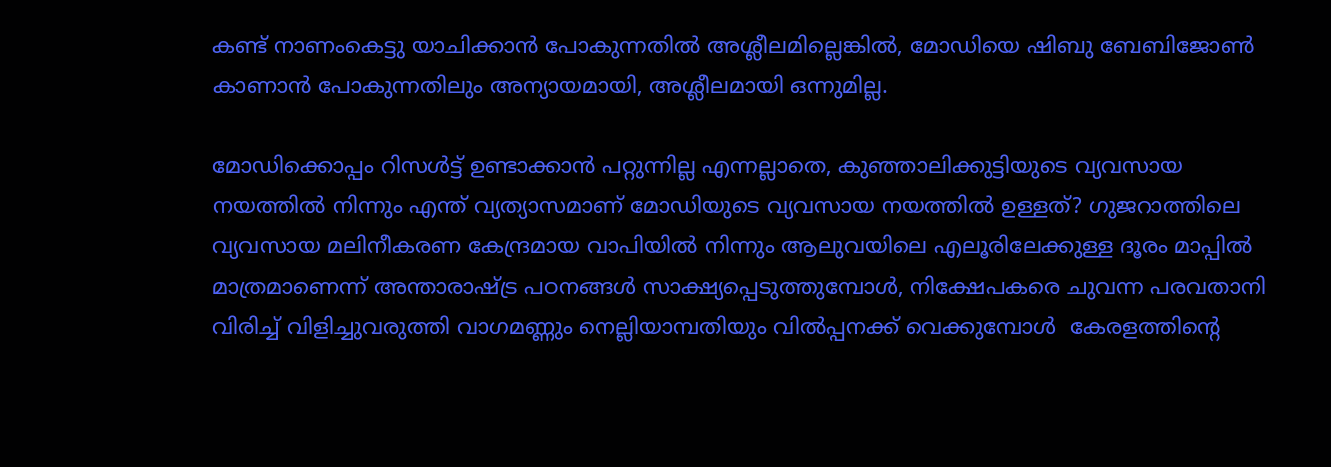കണ്ട് നാണംകെട്ടു യാചിക്കാന്‍ പോകുന്നതില്‍ അശ്ലീലമില്ലെങ്കില്‍, മോഡിയെ ഷിബു ബേബിജോണ്‍ കാണാന്‍ പോകുന്നതിലും അന്യായമായി, അശ്ലീലമായി ഒന്നുമില്ല.

മോഡിക്കൊപ്പം റിസള്‍ട്ട് ഉണ്ടാക്കാന്‍ പറ്റുന്നില്ല എന്നല്ലാതെ, കുഞ്ഞാലിക്കുട്ടിയുടെ വ്യവസായ നയത്തില്‍ നിന്നും എന്ത് വ്യത്യാസമാണ് മോഡിയുടെ വ്യവസായ നയത്തില്‍ ഉള്ളത്? ഗുജറാത്തിലെ വ്യവസായ മലിനീകരണ കേന്ദ്രമായ വാപിയില്‍ നിന്നും ആലുവയിലെ എലൂരിലേക്കുള്ള ദൂരം മാപ്പില്‍ മാത്രമാണെന്ന് അന്താരാഷ്ട്ര പഠനങ്ങള്‍ സാക്ഷ്യപ്പെടുത്തുമ്പോള്‍, നിക്ഷേപകരെ ചുവന്ന പരവതാനി വിരിച്ച് വിളിച്ചുവരുത്തി വാഗമണ്ണും നെല്ലിയാമ്പതിയും വില്‍പ്പനക്ക് വെക്കുമ്പോള്‍  കേരളത്തിന്റെ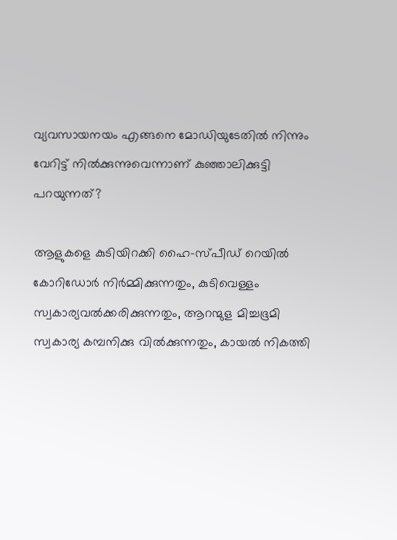വ്യവസായനയം എങ്ങനെ മോഡിയുടേതില്‍ നിന്നും വേറിട്ട് നില്‍ക്കുന്നുവെന്നാണ് കുഞ്ഞാലിക്കുട്ടി പറയുന്നത്?

ആളുകളെ കുടിയിറക്കി ഹൈ-സ്പീഡ് റെയില്‍ കോറിഡോര്‍ നിര്‍മ്മിക്കുന്നതും, കുടിവെള്ളം സ്വകാര്യവല്‍ക്കരിക്കുന്നതും, ആറന്മുള മിച്ചഭൂമി സ്വകാര്യ കമ്പനിക്കു വില്‍ക്കുന്നതും, കായല്‍ നികത്തി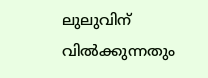ലുലുവിന് വില്‍ക്കുന്നതും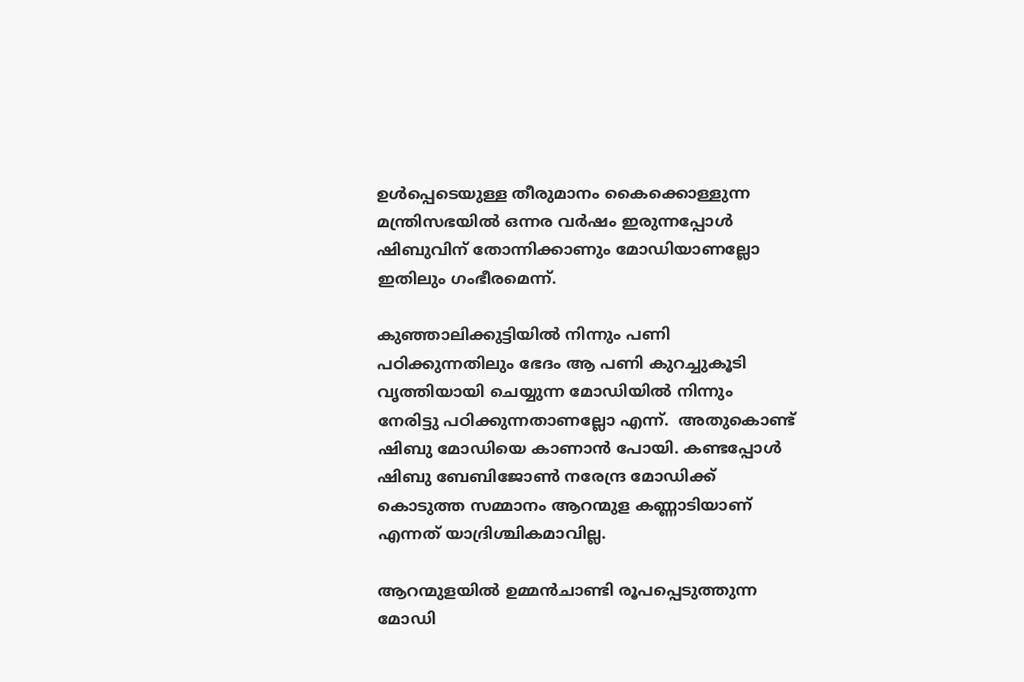ഉള്‍പ്പെടെയുള്ള തീരുമാനം കൈക്കൊള്ളുന്ന മന്ത്രിസഭയില്‍ ഒന്നര വര്‍ഷം ഇരുന്നപ്പോള്‍ ഷിബുവിന് തോന്നിക്കാണും മോഡിയാണല്ലോ ഇതിലും ഗംഭീരമെന്ന്.

കുഞ്ഞാലിക്കുട്ടിയില്‍ നിന്നും പണി പഠിക്കുന്നതിലും ഭേദം ആ പണി കുറച്ചുകൂടി വൃത്തിയായി ചെയ്യുന്ന മോഡിയില്‍ നിന്നും നേരിട്ടു പഠിക്കുന്നതാണല്ലോ എന്ന്.  അതുകൊണ്ട് ഷിബു മോഡിയെ കാണാന്‍ പോയി. കണ്ടപ്പോള്‍ ഷിബു ബേബിജോണ്‍ നരേന്ദ്ര മോഡിക്ക് കൊടുത്ത സമ്മാനം ആറന്മുള കണ്ണാടിയാണ് എന്നത് യാദ്രിശ്ചികമാവില്ല.

ആറന്മുളയില്‍ ഉമ്മന്‍ചാണ്ടി രൂപപ്പെടുത്തുന്ന മോഡി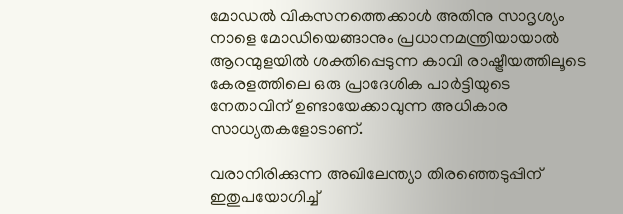മോഡല്‍ വികസനത്തെക്കാള്‍ അതിനു സാദൃശ്യം നാളെ മോഡിയെങ്ങാനും പ്രധാനമന്ത്രിയായാല്‍ ആറന്മുളയില്‍ ശക്തിപ്പെടുന്ന കാവി രാഷ്ട്രീയത്തിലൂടെ കേരളത്തിലെ ഒരു പ്രാദേശിക പാര്‍ട്ടിയുടെ നേതാവിന് ഉണ്ടായേക്കാവുന്ന അധികാര സാധ്യതകളോടാണ്.

വരാനിരിക്കുന്ന അഖിലേന്ത്യാ തിരഞ്ഞെടുപ്പിന് ഇതുപയോഗിച്ച്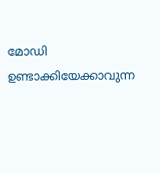മോഡി ഉണ്ടാക്കിയേക്കാവുന്ന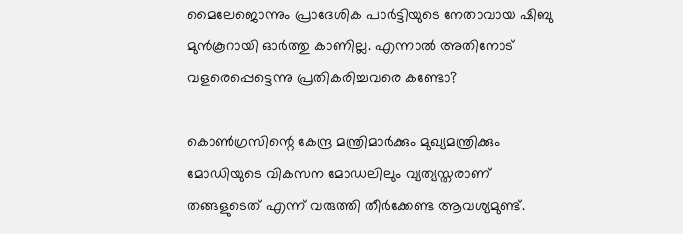മൈലേജൊന്നും പ്രാദേശിക പാര്‍ട്ടിയുടെ നേതാവായ ഷിബു മുന്‍കൂറായി ഓര്‍ത്തു കാണില്ല. എന്നാല്‍ അതിനോട് വളരെപ്പെട്ടെന്നു പ്രതികരിച്ചവരെ കണ്ടോ?

കൊണ്‍ഗ്രസിന്റെ കേന്ദ്ര മന്ത്രിമാര്‍ക്കും മുഖ്യമന്ത്രിക്കും മോഡിയുടെ വികസന മോഡലിലും വ്യത്യസ്തരാണ് തങ്ങളുടെത് എന്ന് വരുത്തി തീര്‍ക്കേണ്ട ആവശ്യമുണ്ട്.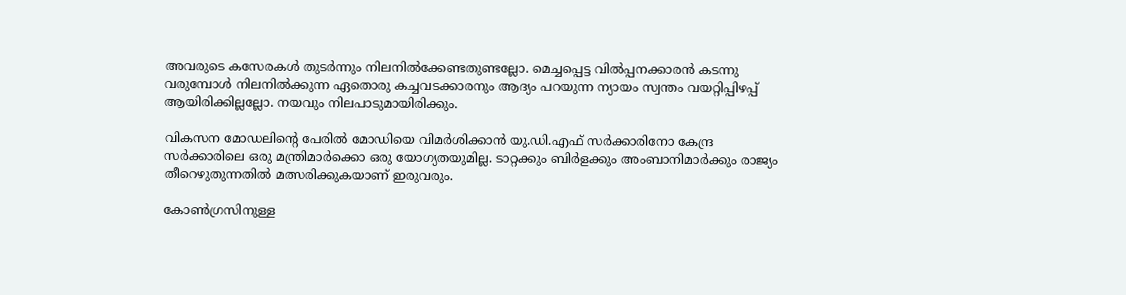അവരുടെ കസേരകള്‍ തുടര്‍ന്നും നിലനില്‍ക്കേണ്ടതുണ്ടല്ലോ. മെച്ചപ്പെട്ട വില്‍പ്പനക്കാരന്‍ കടന്നു വരുമ്പോള്‍ നിലനില്‍ക്കുന്ന ഏതൊരു കച്ചവടക്കാരനും ആദ്യം പറയുന്ന ന്യായം സ്വന്തം വയറ്റിപ്പിഴപ്പ് ആയിരിക്കില്ലല്ലോ. നയവും നിലപാടുമായിരിക്കും.

വികസന മോഡലിന്റെ പേരില്‍ മോഡിയെ വിമര്‍ശിക്കാന്‍ യു.ഡി.എഫ് സര്‍ക്കാരിനോ കേന്ദ്ര സര്‍ക്കാരിലെ ഒരു മന്ത്രിമാര്‍ക്കൊ ഒരു യോഗ്യതയുമില്ല. ടാറ്റക്കും ബിര്‍ളക്കും അംബാനിമാര്‍ക്കും രാജ്യം തീറെഴുതുന്നതില്‍ മത്സരിക്കുകയാണ് ഇരുവരും.

കോണ്‍ഗ്രസിനുള്ള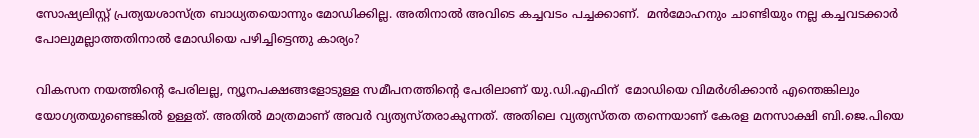സോഷ്യലിസ്റ്റ് പ്രത്യയശാസ്ത്ര ബാധ്യതയൊന്നും മോഡിക്കില്ല. അതിനാല്‍ അവിടെ കച്ചവടം പച്ചക്കാണ്.  മന്‍മോഹനും ചാണ്ടിയും നല്ല കച്ചവടക്കാര്‍ പോലുമല്ലാത്തതിനാല്‍ മോഡിയെ പഴിച്ചിട്ടെന്തു കാര്യം?

വികസന നയത്തിന്റെ പേരിലല്ല, ന്യൂനപക്ഷങ്ങളോടുള്ള സമീപനത്തിന്റെ പേരിലാണ് യു.ഡി.എഫിന്  മോഡിയെ വിമര്‍ശിക്കാന്‍ എന്തെങ്കിലും യോഗ്യതയുണ്ടെങ്കില്‍ ഉള്ളത്. അതില്‍ മാത്രമാണ് അവര്‍ വ്യത്യസ്തരാകുന്നത്. അതിലെ വ്യത്യസ്തത തന്നെയാണ് കേരള മനസാക്ഷി ബി.ജെ.പിയെ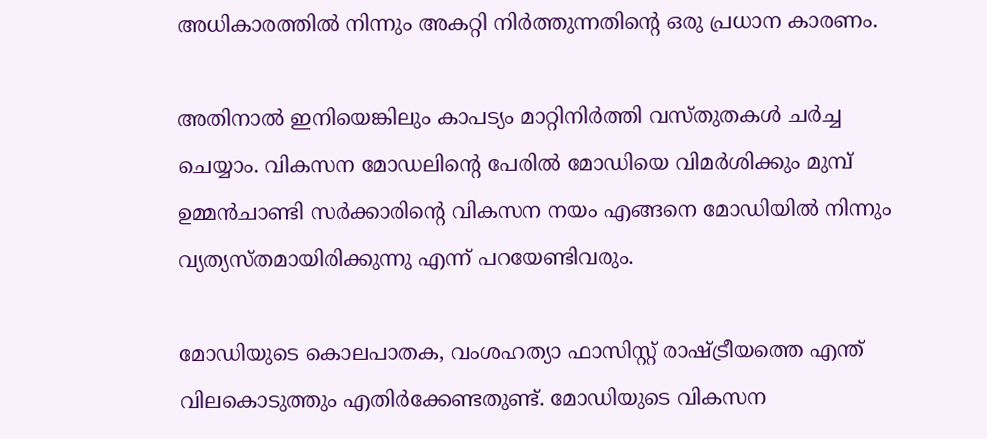അധികാരത്തില്‍ നിന്നും അകറ്റി നിര്‍ത്തുന്നതിന്റെ ഒരു പ്രധാന കാരണം.

അതിനാല്‍ ഇനിയെങ്കിലും കാപട്യം മാറ്റിനിര്‍ത്തി വസ്തുതകള്‍ ചര്‍ച്ച ചെയ്യാം. വികസന മോഡലിന്റെ പേരില്‍ മോഡിയെ വിമര്‍ശിക്കും മുമ്പ് ഉമ്മന്‍ചാണ്ടി സര്‍ക്കാരിന്റെ വികസന നയം എങ്ങനെ മോഡിയില്‍ നിന്നും വ്യത്യസ്തമായിരിക്കുന്നു എന്ന് പറയേണ്ടിവരും.

മോഡിയുടെ കൊലപാതക, വംശഹത്യാ ഫാസിസ്റ്റ് രാഷ്ട്രീയത്തെ എന്ത് വിലകൊടുത്തും എതിര്‍ക്കേണ്ടതുണ്ട്. മോഡിയുടെ വികസന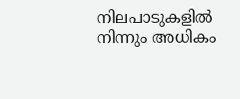നിലപാടുകളില്‍ നിന്നും അധികം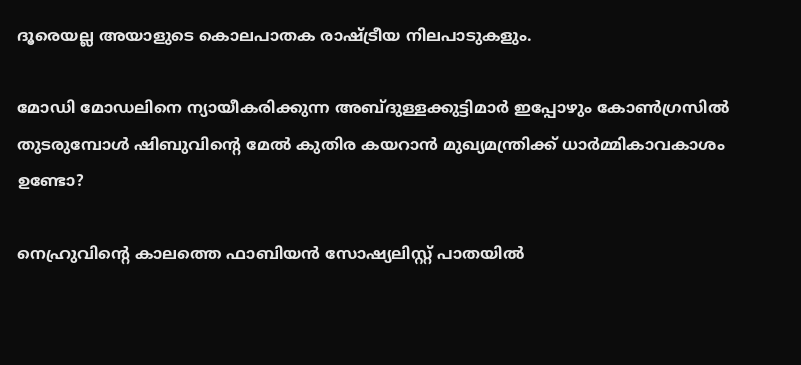ദൂരെയല്ല അയാളുടെ കൊലപാതക രാഷ്ട്രീയ നിലപാടുകളും.

മോഡി മോഡലിനെ ന്യായീകരിക്കുന്ന അബ്ദുള്ളക്കുട്ടിമാര്‍ ഇപ്പോഴും കോണ്‍ഗ്രസില്‍ തുടരുമ്പോള്‍ ഷിബുവിന്റെ മേല്‍ കുതിര കയറാന്‍ മുഖ്യമന്ത്രിക്ക് ധാര്‍മ്മികാവകാശം ഉണ്ടോ?

നെഹ്രുവിന്റെ കാലത്തെ ഫാബിയന്‍ സോഷ്യലിസ്റ്റ് പാതയില്‍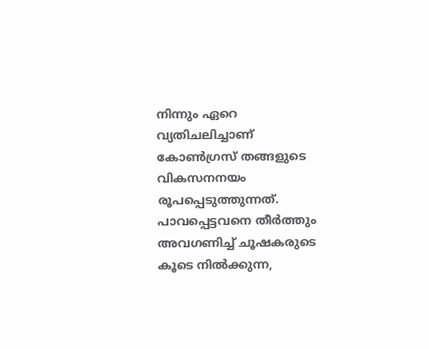നിന്നും ഏറെ വ്യതിചലിച്ചാണ് കോണ്‍ഗ്രസ് തങ്ങളുടെ വികസനനയം രൂപപ്പെടുത്തുന്നത്. പാവപ്പെട്ടവനെ തീര്‍ത്തും അവഗണിച്ച് ചൂഷകരുടെ കൂടെ നില്‍ക്കുന്ന,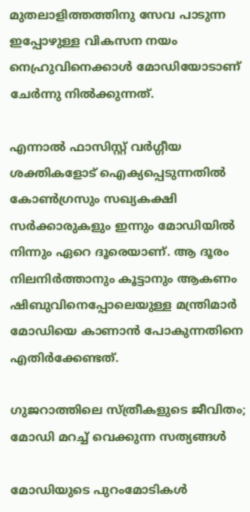മുതലാളിത്തത്തിനു സേവ പാടുന്ന ഇപ്പോഴുള്ള വികസന നയം നെഹ്രുവിനെക്കാള്‍ മോഡിയോടാണ് ചേര്‍ന്നു നില്‍ക്കുന്നത്.

എന്നാല്‍ ഫാസിസ്റ്റ് വര്‍ഗ്ഗീയ ശക്തികളോട് ഐക്യപ്പെടുന്നതില്‍ കോണ്‍ഗ്രസും സഖ്യകക്ഷി സര്‍ക്കാരുകളും ഇന്നും മോഡിയില്‍ നിന്നും ഏറെ ദൂരെയാണ്. ആ ദൂരം നിലനിര്‍ത്താനും കൂട്ടാനും ആകണം ഷിബുവിനെപ്പോലെയുള്ള മന്ത്രിമാര്‍ മോഡിയെ കാണാന്‍ പോകുന്നതിനെ എതിര്‍ക്കേണ്ടത്.

ഗുജറാത്തിലെ സ്ത്രീകളുടെ ജീവിതം; മോഡി മറച്ച് വെക്കുന്ന സത്യങ്ങള്‍

മോഡിയുടെ പുറംമോടികള്‍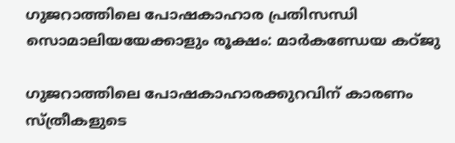ഗുജറാത്തിലെ പോഷകാഹാര പ്രതിസന്ധി സൊമാലിയയേക്കാളും രൂക്ഷം: മാര്‍കണ്ഡേയ കഠ്ജു

ഗുജറാത്തിലെ പോഷകാഹാരക്കുറവിന് കാരണം സ്ത്രീകളുടെ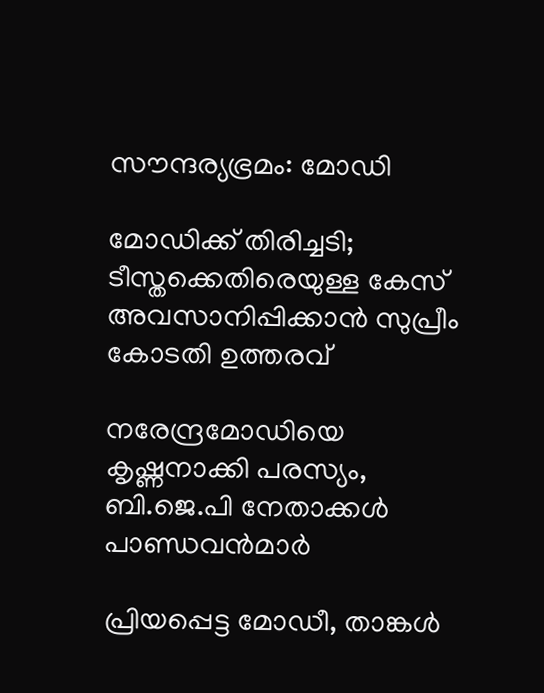സൗന്ദര്യഭ്രമം: മോഡി

മോഡിക്ക് തിരിച്ചടി; ടീസ്തക്കെതിരെയുള്ള കേസ് അവസാനിപ്പിക്കാന്‍ സുപ്രീം കോടതി ഉത്തരവ്

നരേന്ദ്രമോഡിയെ കൃഷ്ണനാക്കി പരസ്യം, ബി.ജെ.പി നേതാക്കള്‍ പാണ്ഡവന്‍മാര്‍

പ്രിയപ്പെട്ട മോഡീ, താങ്കള്‍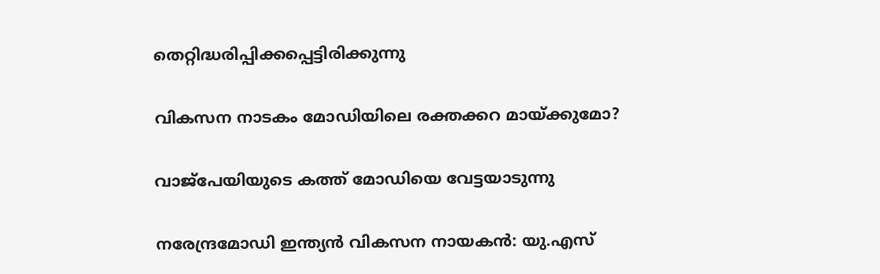തെറ്റിദ്ധരിപ്പിക്കപ്പെട്ടിരിക്കുന്നു

വികസന നാടകം മോഡിയിലെ രക്തക്കറ മായ്ക്കുമോ?

വാജ്‌പേയിയുടെ കത്ത് മോഡിയെ വേട്ടയാടുന്നു

നരേന്ദ്രമോഡി ഇന്ത്യന്‍ വികസന നായകന്‍: യു.എസ്